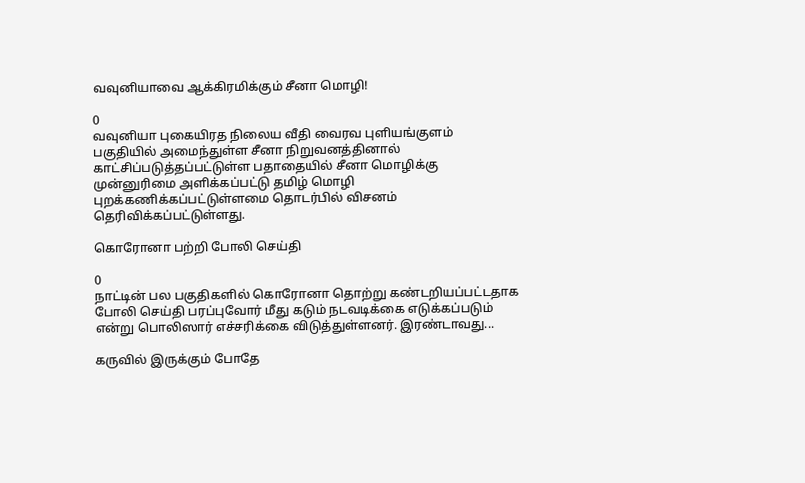வவுனியாவை ஆக்கிரமிக்கும் சீனா மொழி!

0
வவுனியா புகையிரத நிலைய வீதி வைரவ புளியங்குளம் பகுதியில் அமைந்துள்ள சீனா நிறுவனத்தினால் காட்சிப்படுத்தப்பட்டுள்ள பதாதையில் சீனா மொழிக்கு முன்னுரிமை அளிக்கப்பட்டு தமிழ் மொழி புறக்கணிக்கப்பட்டுள்ளமை தொடர்பில் விசனம் தெரிவிக்கப்பட்டுள்ளது.

கொரோனா பற்றி போலி செய்தி

0
நாட்டின் பல பகுதிகளில் கொரோனா தொற்று கண்டறியப்பட்டதாக போலி செய்தி பரப்புவோர் மீது கடும் நடவடிக்கை எடுக்கப்படும் என்று பொலிஸார் எச்சரிக்கை விடுத்துள்ளனர். இரண்டாவது...

கருவில் இருக்கும் போதே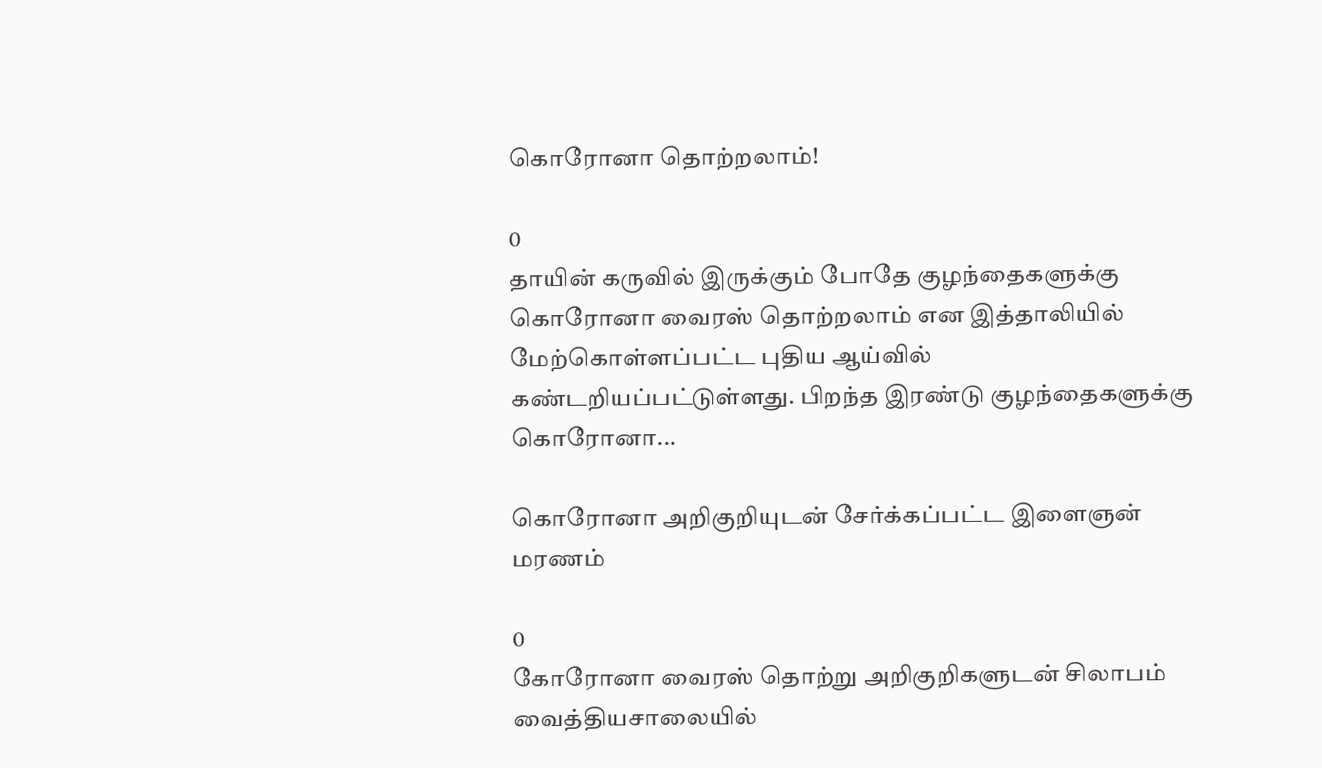கொரோனா தொற்றலாம்!

0
தாயின் கருவில் இருக்கும் போதே குழந்தைகளுக்கு கொரோனா வைரஸ் தொற்றலாம் என இத்தாலியில் மேற்கொள்ளப்பட்ட புதிய ஆய்வில் கண்டறியப்பட்டுள்ளது. பிறந்த இரண்டு குழந்தைகளுக்கு கொரோனா...

கொரோனா அறிகுறியுடன் சேர்க்கப்பட்ட இளைஞன் மரணம்

0
கோரோனா வைரஸ் தொற்று அறிகுறிகளுடன் சிலாபம் வைத்தியசாலையில்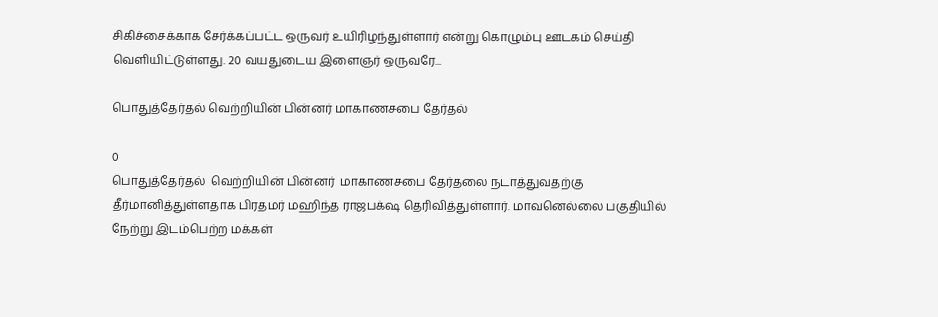சிகிச்சைக்காக சேர்க்கப்பட்ட ஒருவர் உயிரிழந்துள்ளார் என்று கொழும்பு ஊடகம் செய்தி வெளியிட்டுள்ளது. 20 வயதுடைய இளைஞர் ஒருவரே...

பொதுத்தேர்தல் வெற்றியின் பின்னர் மாகாணசபை தேர்தல்

0
பொதுத்தேர்தல்  வெற்றியின் பின்னர்  மாகாணசபை தேர்தலை நடாத்துவதற்கு  தீர்மானித்துள்ளதாக பிரதமர் மஹிந்த ராஜபக்‌ஷ தெரிவித்துள்ளார். மாவனெல்லை பகுதியில்  நேற்று இடம்பெற்ற மக்கள்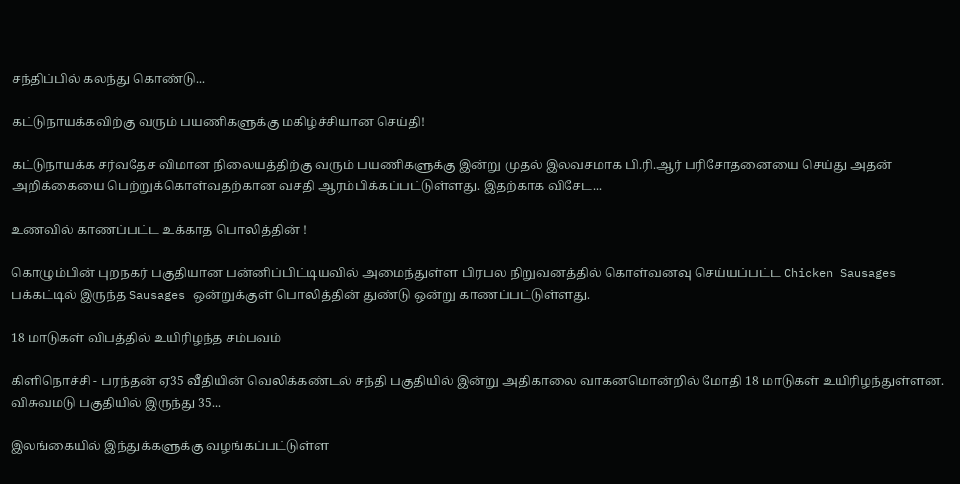சந்திப்பில் கலந்து கொண்டு...

கட்டுநாயக்கவிற்கு வரும் பயணிகளுக்கு மகிழ்ச்சியான செய்தி!

கட்டுநாயக்க சர்வதேச விமான நிலையத்திற்கு வரும் பயணிகளுக்கு இன்று முதல் இலவசமாக பி.ரி.ஆர் பரிசோதனையை செய்து அதன் அறிக்கையை பெற்றுக்கொள்வதற்கான வசதி ஆரம்பிக்கப்பட்டுள்ளது. இதற்காக விசேட...

உணவில் காணப்பட்ட உக்காத பொலித்தின் !

கொழும்பின் புறநகர் பகுதியான பன்னிப்பிட்டியவில் அமைந்துள்ள பிரபல நிறுவனத்தில் கொள்வனவு செய்யப்பட்ட Chicken Sausages பக்கட்டில் இருந்த Sausages ஒன்றுக்குள் பொலித்தின் துண்டு ஒன்று காணப்பட்டுள்ளது.

18 மாடுகள் விபத்தில் உயிரிழந்த சம்பவம்

கிளிநொச்சி - பரந்தன் ஏ35 வீதியின் வெலிக்கண்டல் சந்தி பகுதியில் இன்று அதிகாலை வாகனமொன்றில் மோதி 18 மாடுகள் உயிரிழந்துள்ளன. விசுவமடு பகுதியில் இருந்து 35...

இலங்கையில் இந்துக்களுக்கு வழங்கப்பட்டுள்ள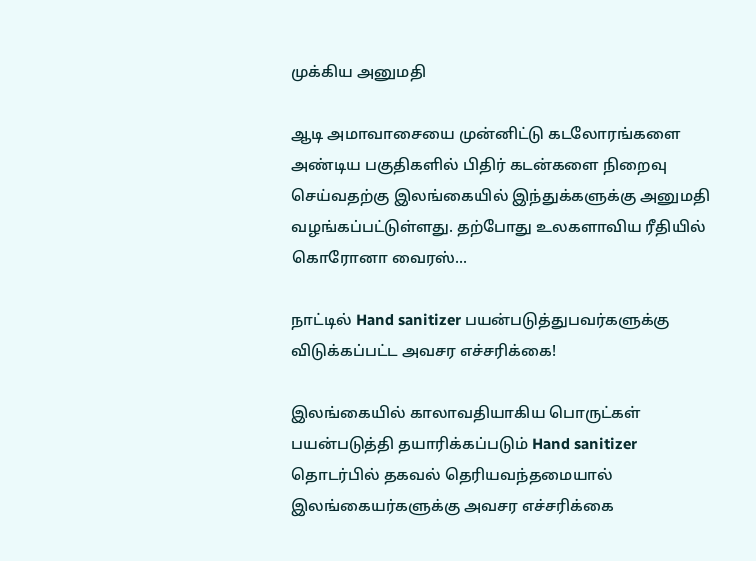முக்கிய அனுமதி

ஆடி அமாவாசையை முன்னிட்டு கடலோரங்களை அண்டிய பகுதிகளில் பிதிர் கடன்களை நிறைவு செய்வதற்கு இலங்கையில் இந்துக்களுக்கு அனுமதி வழங்கப்பட்டுள்ளது. தற்போது உலகளாவிய ரீதியில் கொரோனா வைரஸ்...

நாட்டில் Hand sanitizer பயன்படுத்துபவர்களுக்கு விடுக்கப்பட்ட அவசர எச்சரிக்கை!

இலங்கையில் காலாவதியாகிய பொருட்கள் பயன்படுத்தி தயாரிக்கப்படும் Hand sanitizer தொடர்பில் தகவல் தெரியவந்தமையால் இலங்கையர்களுக்கு அவசர எச்சரிக்கை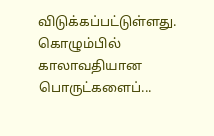விடுக்கப்பட்டுள்ளது. கொழும்பில் காலாவதியான பொருட்களைப்...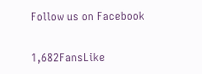Follow us on Facebook

1,682FansLike